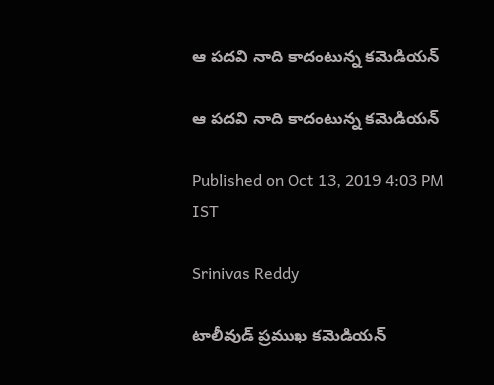ఆ పదవి నాది కాదంటున్న కమెడియన్

ఆ పదవి నాది కాదంటున్న కమెడియన్

Published on Oct 13, 2019 4:03 PM IST

Srinivas Reddy

టాలీవుడ్ ప్రముఖ కమెడియన్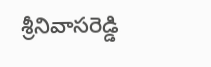శ్రీనివాసరెడ్డి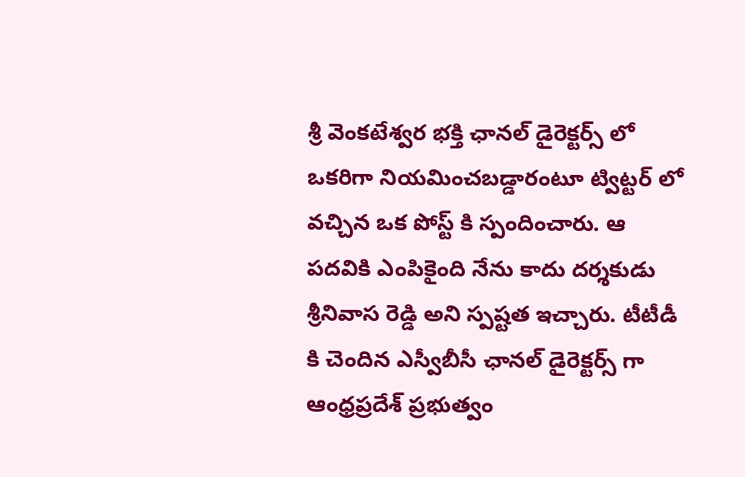శ్రీ వెంకటేశ్వర భక్తి ఛానల్ డైరెక్టర్స్ లో ఒకరిగా నియమించబడ్డారంటూ ట్విట్టర్ లో వచ్చిన ఒక పోస్ట్ కి స్పందించారు. ఆ పదవికి ఎంపికైంది నేను కాదు దర్శకుడు శ్రీనివాస రెడ్డి అని స్పష్టత ఇచ్చారు. టీటీడీ కి చెందిన ఎస్వీబీసీ ఛానల్ డైరెక్టర్స్ గా ఆంధ్రప్రదేశ్ ప్రభుత్వం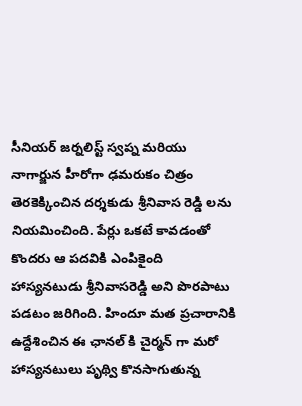సీనియర్ జర్నలిస్ట్ స్వప్న మరియు నాగార్జున హీరోగా ఢమరుకం చిత్రం తెరకెక్కించిన దర్శకుడు శ్రీనివాస రెడ్డి లను నియమించింది. పేర్లు ఒకటే కావడంతో కొందరు ఆ పదవికి ఎంపికైంది హాస్యనటుడు శ్రీనివాసరెడ్డి అని పొరపాటు పడటం జరిగింది. హిందూ మత ప్రచారానికి ఉద్దేశించిన ఈ ఛానల్ కి చైర్మన్ గా మరో హాస్యనటులు పృథ్వి కొనసాగుతున్న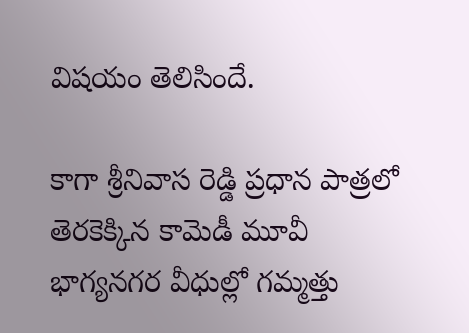విషయం తెలిసిందే.

కాగా శ్రీనివాస రెడ్డి ప్రధాన పాత్రలో తెరకెక్కిన కామెడీ మూవీ భాగ్యనగర వీధుల్లో గమ్మత్తు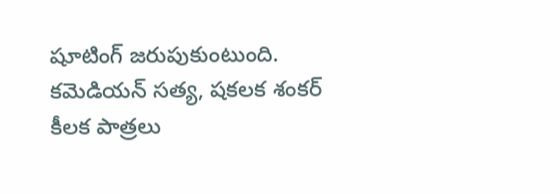షూటింగ్ జరుపుకుంటుంది. కమెడియన్ సత్య, షకలక శంకర్ కీలక పాత్రలు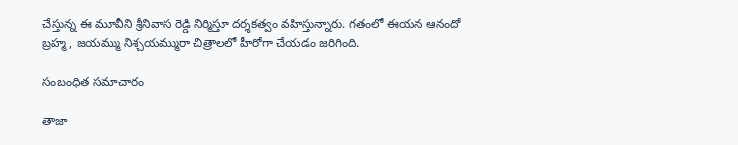చేస్తున్న ఈ మూవీని శ్రీనివాస రెడ్డి నిర్మిస్తూ దర్శకత్వం వహిస్తున్నారు. గతంలో ఈయన ఆనందో బ్రహ్మ, జయమ్ము నిశ్చయమ్మురా చిత్రాలలో హీరోగా చేయడం జరిగింది.

సంబంధిత సమాచారం

తాజా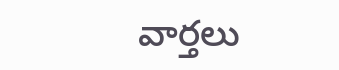వార్తలు